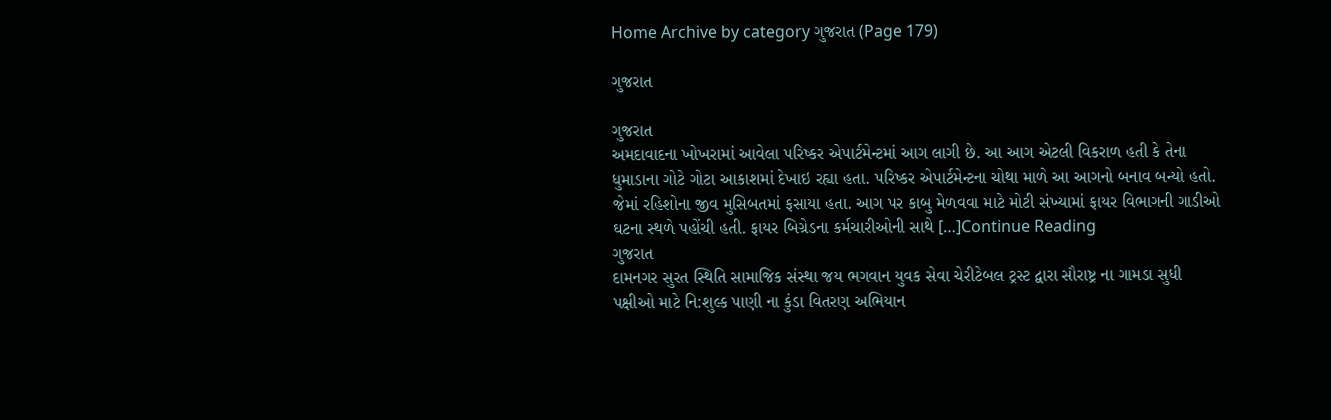Home Archive by category ગુજરાત (Page 179)

ગુજરાત

ગુજરાત
અમદાવાદના ખોખરામાં આવેલા પરિષ્કર એપાર્ટમેન્ટમાં આગ લાગી છે. આ આગ એટલી વિકરાળ હતી કે તેના ધુમાડાના ગોટે ગોટા આકાશમાં દેખાઇ રહ્યા હતા. પરિષ્કર એપાર્ટમેન્ટના ચોથા માળે આ આગનો બનાવ બન્યો હતો. જેમાં રહિશોના જીવ મુસિબતમાં ફસાયા હતા. આગ પર કાબુ મેળવવા માટે મોટી સંખ્યામાં ફાયર વિભાગની ગાડીઓ ઘટના સ્થળે પહોંચી હતી. ફાયર બિગ્રેડના કર્મચારીઓની સાથે […]Continue Reading
ગુજરાત
દામનગર સુરત સ્થિતિ સામાજિક સંસ્થા જય ભગવાન યુવક સેવા ચેરીટેબલ ટ્રસ્ટ દ્વારા સૌરાષ્ટ્ર ના ગામડા સુધી પક્ષીઓ માટે નિ:શુલ્ક પાણી ના કુંડા વિતરણ અભિયાન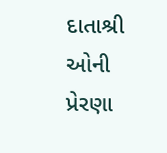દાતાશ્રી ઓની પ્રેરણા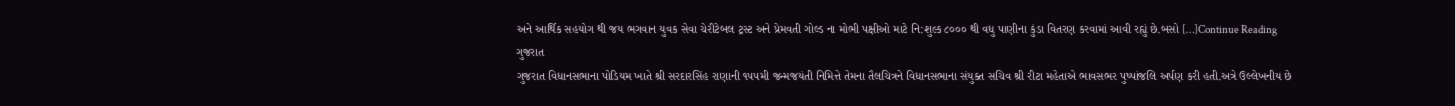અને આર્થિક સહયોગ થી જય ભગવાન યુવક સેવા ચેરીટેબલ ટ્રસ્ટ અને પ્રેમવતી ગોલ્ડ ના મોભી પક્ષીઓ માટે નિ:શુલ્ક ૮૦૦૦ થી વધુ પાણીના કુંડા વિતરણ કરવામાં આવી રહ્યું છે.બસો […]Continue Reading
ગુજરાત
ગુજરાત વિધાનસભાના પોડિયમ ખાતે શ્રી સરદારસિંહ રાણાની ૧૫૫મી જન્મજયંતી નિમિત્તે તેમના તૈલચિત્રને વિધાનસભાના સંયુક્ત સચિવ શ્રી રીટા મહેતાએ ભાવસભર પુષ્પાંજલિ અર્પણ કરી હતી.અત્રે ઉલ્લેખનીય છે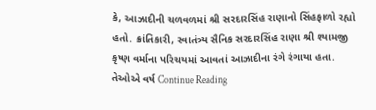કે, આઝાદીની ચળવળમાં શ્રી સરદારસિંહ રાણાનો સિંહફાળો રહ્યો હતો. ક્રાંતિકારી, સ્વાતંત્ર્ય સૈનિક સરદારસિંહ રાણા શ્રી શ્યામજી કૃષ્ણ વર્માના પરિચયમાં આવતાં આઝાદીના રંગે રંગાયા હતા. તેઓએ વર્ષ Continue Reading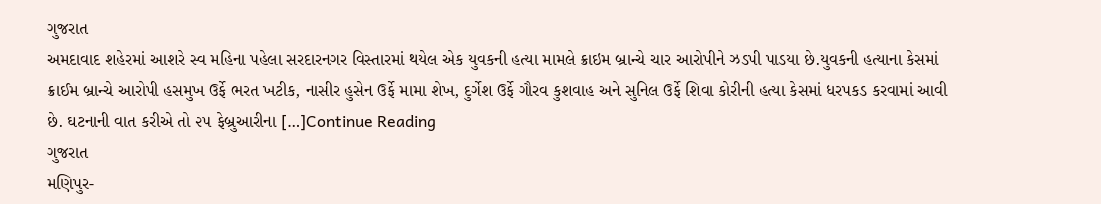ગુજરાત
અમદાવાદ શહેરમાં આશરે સ્વ મહિના પહેલા સરદારનગર વિસ્તારમાં થયેલ એક યુવકની હત્યા મામલે ક્રાઇમ બ્રાન્ચે ચાર આરોપીને ઝડપી પાડયા છે.યુવકની હત્યાના કેસમાં ક્રાઈમ બ્રાન્ચે આરોપી હસમુખ ઉર્ફે ભરત ખટીક, નાસીર હુસેન ઉર્ફે મામા શેખ, દુર્ગેશ ઉર્ફે ગૌરવ કુશવાહ અને સુનિલ ઉર્ફે શિવા કોરીની હત્યા કેસમાં ધરપકડ કરવામાં આવી છે. ઘટનાની વાત કરીએ તો ૨૫ ફેબ્રુઆરીના […]Continue Reading
ગુજરાત
મણિપુર-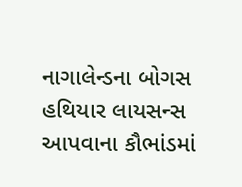નાગાલેન્ડના બોગસ હથિયાર લાયસન્સ આપવાના કૌભાંડમાં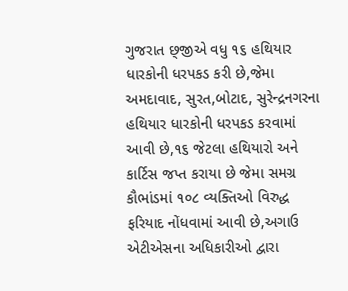ગુજરાત છ્જીએ વધુ ૧૬ હથિયાર ધારકોની ધરપકડ કરી છે,જેમા અમદાવાદ, સુરત,બોટાદ, સુરેન્દ્રનગરના હથિયાર ધારકોની ધરપકડ કરવામાં આવી છે,૧૬ જેટલા હથિયારો અને કાર્ટિસ જપ્ત કરાયા છે જેમા સમગ્ર કૌભાંડમાં ૧૦૮ વ્યક્તિઓ વિરુદ્ધ ફરિયાદ નોંધવામાં આવી છે,અગાઉ એટીએસના અધિકારીઓ દ્વારા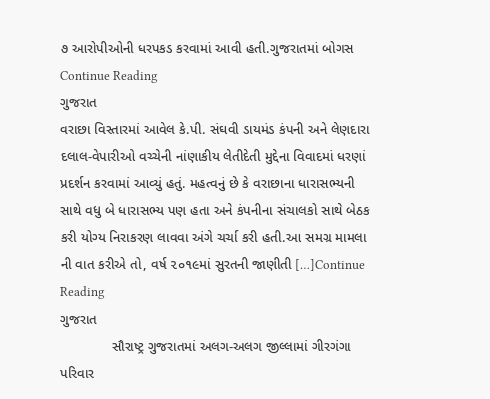૭ આરોપીઓની ધરપકડ કરવામાં આવી હતી.ગુજરાતમાં બોગસ Continue Reading
ગુજરાત
વરાછા વિસ્તારમાં આવેલ કે.પી. સંઘવી ડાયમંડ કંપની અને લેણદારા દલાલ-વેપારીઓ વચ્ચેની નાંણાકીય લેતીદેતી મુદ્દેના વિવાદમાં ધરણાં પ્રદર્શન કરવામાં આવ્યું હતું. મહત્વનું છે કે વરાછાના ધારાસભ્યની સાથે વધુ બે ધારાસભ્ય પણ હતા અને કંપનીના સંચાલકો સાથે બેઠક કરી યોગ્ય નિરાકરણ લાવવા અંગે ચર્ચા કરી હતી.આ સમગ્ર મામલા ની વાત કરીએ તો, વર્ષ ૨૦૧૯માં સુરતની જાણીતી […]Continue Reading
ગુજરાત
             સૌરાષ્ટ્ર ગુજરાતમાં અલગ-અલગ જીલ્લામાં ગીરગંગા પરિવાર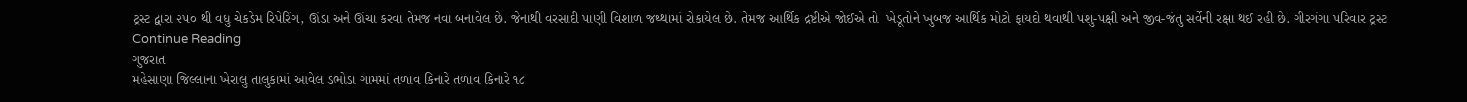ટ્રસ્ટ દ્વારા ૨૫૦ થી વધુ ચેકડેમ રિપેરિંગ, ઊંડા અને ઊંચા કરવા તેમજ નવા બનાવેલ છે. જેનાથી વરસાદી પાણી વિશાળ જથ્થામાં રોકાયેલ છે. તેમજ આર્થિક દ્રષ્ટીએ જોઈએ તો  ખેડૂતોને ખુબજ આર્થિક મોટો ફાયદો થવાથી પશુ-પક્ષી અને જીવ-જંતુ સર્વેની રક્ષા થઈ રહી છે. ગીરગંગા પરિવાર ટ્રસ્ટ Continue Reading
ગુજરાત
મહેસાણા જિલ્લાના ખેરાલુ તાલુકામાં આવેલ ડભોડા ગામમાં તળાવ કિનારે તળાવ કિનારે ૧૮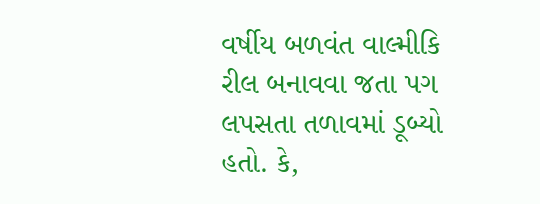વર્ષીય બળવંત વાલ્મીકિ રીલ બનાવવા જતા પગ લપસતા તળાવમાં ડૂબ્યો હતો. કે,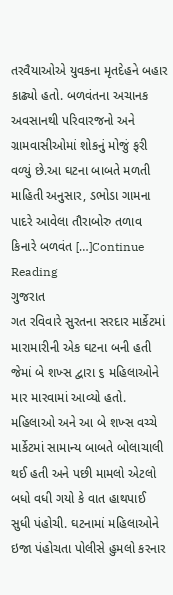તરવૈયાઓએ યુવકના મૃતદેહને બહાર કાઢ્યો હતો. બળવંતના અચાનક અવસાનથી પરિવારજનો અને ગ્રામવાસીઓમાં શોકનું મોજું ફરી વળ્યું છે.આ ઘટના બાબતે મળતી માહિતી અનુસાર, ડભોડા ગામના પાદરે આવેલા તૌરાબોરુ તળાવ કિનારે બળવંત […]Continue Reading
ગુજરાત
ગત રવિવારે સુરતના સરદાર માર્કેટમાં મારામારીની એક ઘટના બની હતી જેમાં બે શખ્સ દ્વારા ૬ મહિલાઓને માર મારવામાં આવ્યો હતો. મહિલાઓ અને આ બે શખ્સ વચ્ચે માર્કેટમાં સામાન્ય બાબતે બોલાચાલી થઈ હતી અને પછી મામલો એટલો બધો વધી ગયો કે વાત હાથપાઈ સુધી પંહોચી. ઘટનામાં મહિલાઓને ઇજા પંહોચતા પોલીસે હુમલો કરનાર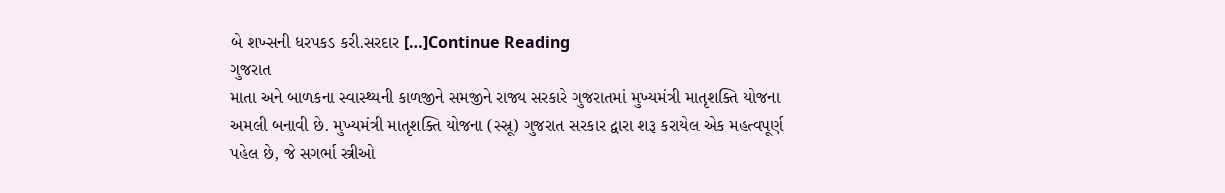બે શખ્સની ધરપકડ કરી.સરદાર […]Continue Reading
ગુજરાત
માતા અને બાળકના સ્વાસ્થ્યની કાળજીને સમજીને રાજ્ય સરકારે ગુજરાતમાં મુખ્યમંત્રી માતૃશક્તિ યોજના અમલી બનાવી છે. મુખ્યમંત્રી માતૃશક્તિ યોજના (સ્સ્રૂ) ગુજરાત સરકાર દ્વારા શરૂ કરાયેલ એક મહત્વપૂર્ણ પહેલ છે, જે સગર્ભા સ્ત્રીઓ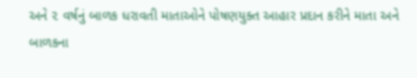અને ૨ વર્ષનું બાળક ધરાવતી માતાઓને પોષણયુક્ત આહાર પ્રદાન કરીને માતા અને બાળકના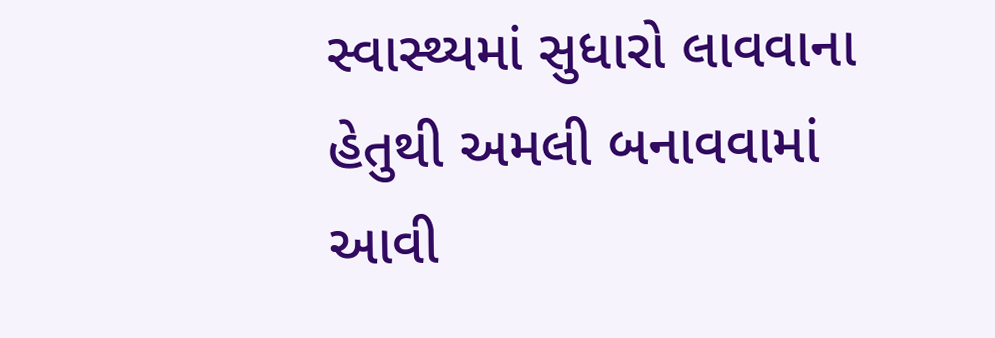સ્વાસ્થ્યમાં સુધારો લાવવાના હેતુથી અમલી બનાવવામાં આવી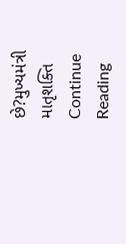છે?મુખ્યમંત્રી માતૃશક્તિ Continue Reading